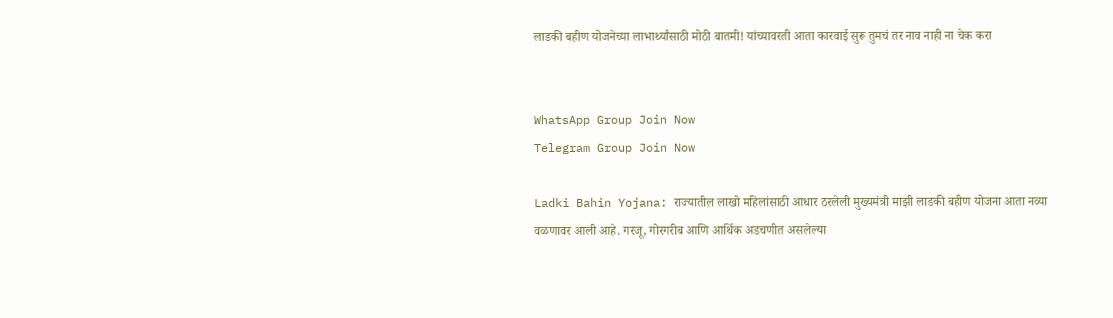लाडकी बहीण योजनेच्या लाभार्थ्यांसाठी मोठी बातमी! यांच्यावरती आता कारवाई सुरू तुमचं तर नाव नाही ना चेक करा


WhatsApp Group Join Now
Telegram Group Join Now

Ladki Bahin Yojana: राज्यातील लाखो महिलांसाठी आधार ठरलेली मुख्यमंत्री माझी लाडकी बहीण योजना आता नव्या वळणावर आली आहे. गरजू, गोरगरीब आणि आर्थिक अडचणीत असलेल्या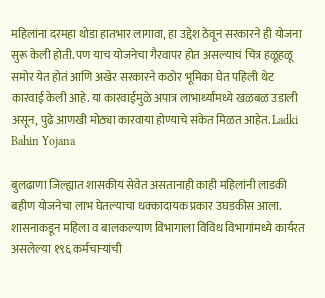महिलांना दरमहा थोडा हातभार लागावा, हा उद्देश ठेवून सरकारने ही योजना सुरू केली होती. पण याच योजनेचा गैरवापर होत असल्याचं चित्र हळूहळू समोर येत होतं आणि अखेर सरकारने कठोर भूमिका घेत पहिली थेट कारवाई केली आहे. या कारवाईमुळे अपात्र लाभार्थ्यांमध्ये खळबळ उडाली असून, पुढे आणखी मोठ्या कारवाया होण्याचे संकेत मिळत आहेत. Ladki Bahin Yojana

बुलढाणा जिल्ह्यात शासकीय सेवेत असतानाही काही महिलांनी लाडकी बहीण योजनेचा लाभ घेतल्याचा धक्कादायक प्रकार उघडकीस आला. शासनाकडून महिला व बालकल्याण विभागाला विविध विभागांमध्ये कार्यरत असलेल्या १९६ कर्मचाऱ्यांची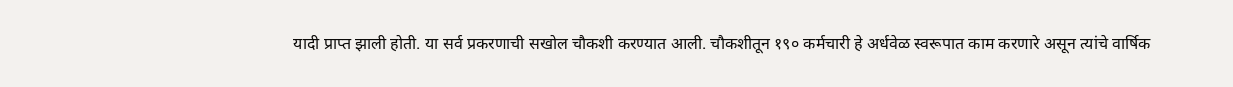यादी प्राप्त झाली होती. या सर्व प्रकरणाची सखोल चौकशी करण्यात आली. चौकशीतून १९० कर्मचारी हे अर्धवेळ स्वरूपात काम करणारे असून त्यांचे वार्षिक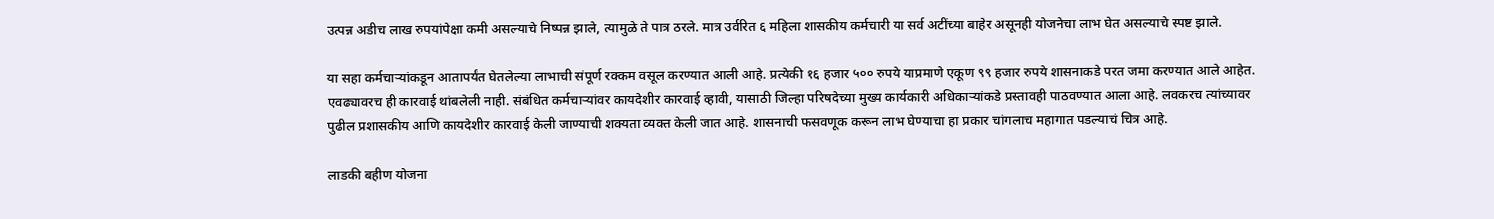उत्पन्न अडीच लाख रुपयांपेक्षा कमी असल्याचे निष्पन्न झाले, त्यामुळे ते पात्र ठरले. मात्र उर्वरित ६ महिला शासकीय कर्मचारी या सर्व अटींच्या बाहेर असूनही योजनेचा लाभ घेत असल्याचे स्पष्ट झाले.

या सहा कर्मचाऱ्यांकडून आतापर्यंत घेतलेल्या लाभाची संपूर्ण रक्कम वसूल करण्यात आली आहे. प्रत्येकी १६ हजार ५०० रुपये याप्रमाणे एकूण ९९ हजार रुपये शासनाकडे परत जमा करण्यात आले आहेत. एवढ्यावरच ही कारवाई थांबलेली नाही. संबंधित कर्मचाऱ्यांवर कायदेशीर कारवाई व्हावी, यासाठी जिल्हा परिषदेच्या मुख्य कार्यकारी अधिकाऱ्यांकडे प्रस्तावही पाठवण्यात आला आहे. लवकरच त्यांच्यावर पुढील प्रशासकीय आणि कायदेशीर कारवाई केली जाण्याची शक्यता व्यक्त केली जात आहे. शासनाची फसवणूक करून लाभ घेण्याचा हा प्रकार चांगलाच महागात पडल्याचं चित्र आहे.

लाडकी बहीण योजना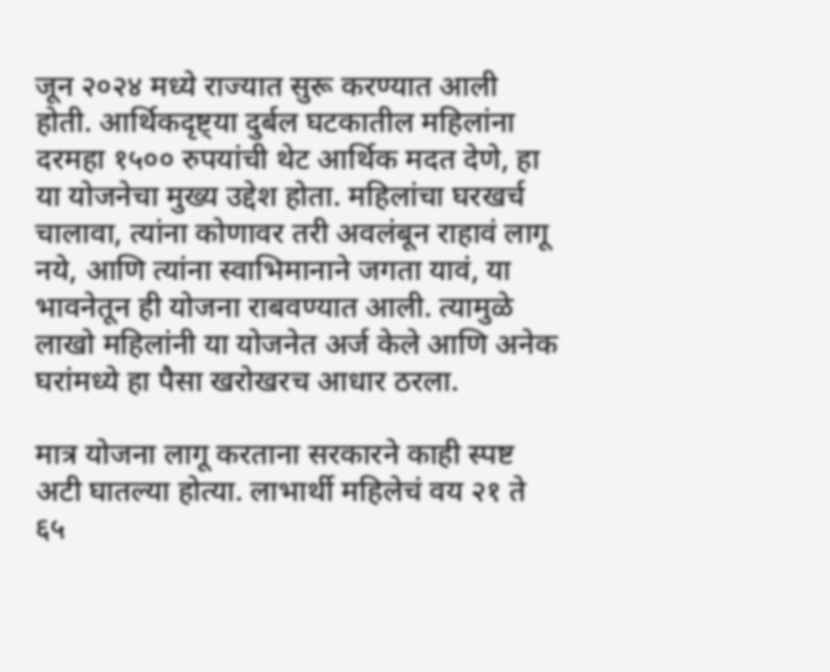जून २०२४ मध्ये राज्यात सुरू करण्यात आली होती. आर्थिकदृष्ट्या दुर्बल घटकातील महिलांना दरमहा १५०० रुपयांची थेट आर्थिक मदत देणे, हा या योजनेचा मुख्य उद्देश होता. महिलांचा घरखर्च चालावा, त्यांना कोणावर तरी अवलंबून राहावं लागू नये, आणि त्यांना स्वाभिमानाने जगता यावं, या भावनेतून ही योजना राबवण्यात आली. त्यामुळे लाखो महिलांनी या योजनेत अर्ज केले आणि अनेक घरांमध्ये हा पैसा खरोखरच आधार ठरला.

मात्र योजना लागू करताना सरकारने काही स्पष्ट अटी घातल्या होत्या. लाभार्थी महिलेचं वय २१ ते ६५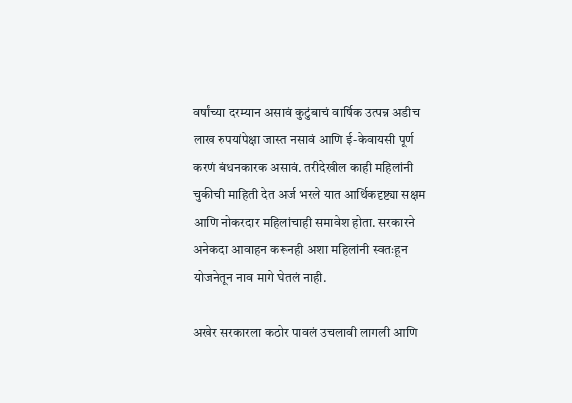वर्षांच्या दरम्यान असावं कुटुंबाचं वार्षिक उत्पन्न अडीच लाख रुपयांपेक्षा जास्त नसावं आणि ई-केवायसी पूर्ण करणं बंधनकारक असावं. तरीदेखील काही महिलांनी चुकीची माहिती देत अर्ज भरले यात आर्थिकदृष्ट्या सक्षम आणि नोकरदार महिलांचाही समावेश होता. सरकारने अनेकदा आवाहन करूनही अशा महिलांनी स्वतःहून योजनेतून नाव मागे घेतलं नाही.

अखेर सरकारला कठोर पावलं उचलावी लागली आणि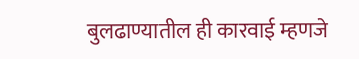बुलढाण्यातील ही कारवाई म्हणजे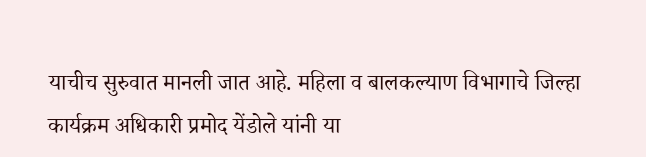याचीच सुरुवात मानली जात आहे. महिला व बालकल्याण विभागाचे जिल्हा कार्यक्रम अधिकारी प्रमोद येंडोले यांनी या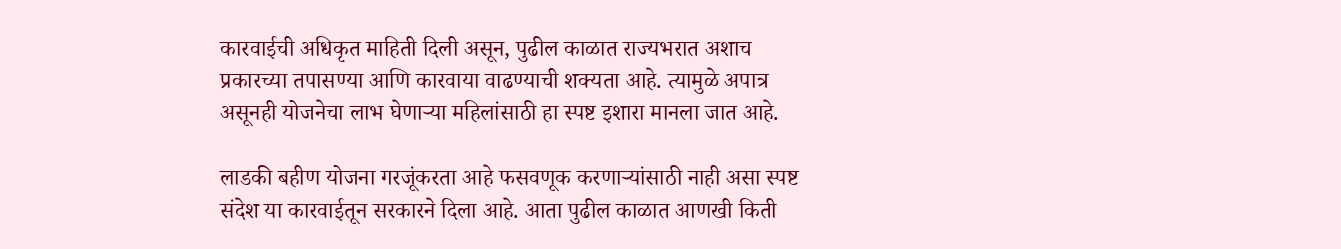कारवाईची अधिकृत माहिती दिली असून, पुढील काळात राज्यभरात अशाच प्रकारच्या तपासण्या आणि कारवाया वाढण्याची शक्यता आहे. त्यामुळे अपात्र असूनही योजनेचा लाभ घेणाऱ्या महिलांसाठी हा स्पष्ट इशारा मानला जात आहे.

लाडकी बहीण योजना गरजूंकरता आहे फसवणूक करणाऱ्यांसाठी नाही असा स्पष्ट संदेश या कारवाईतून सरकारने दिला आहे. आता पुढील काळात आणखी किती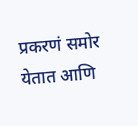प्रकरणं समोर येतात आणि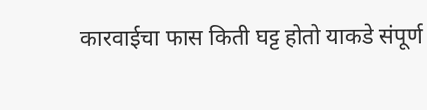कारवाईचा फास किती घट्ट होतो याकडे संपूर्ण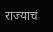राज्याचं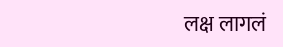लक्ष लागलं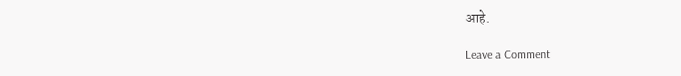आहे.

Leave a Comment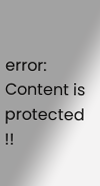error: Content is protected !!